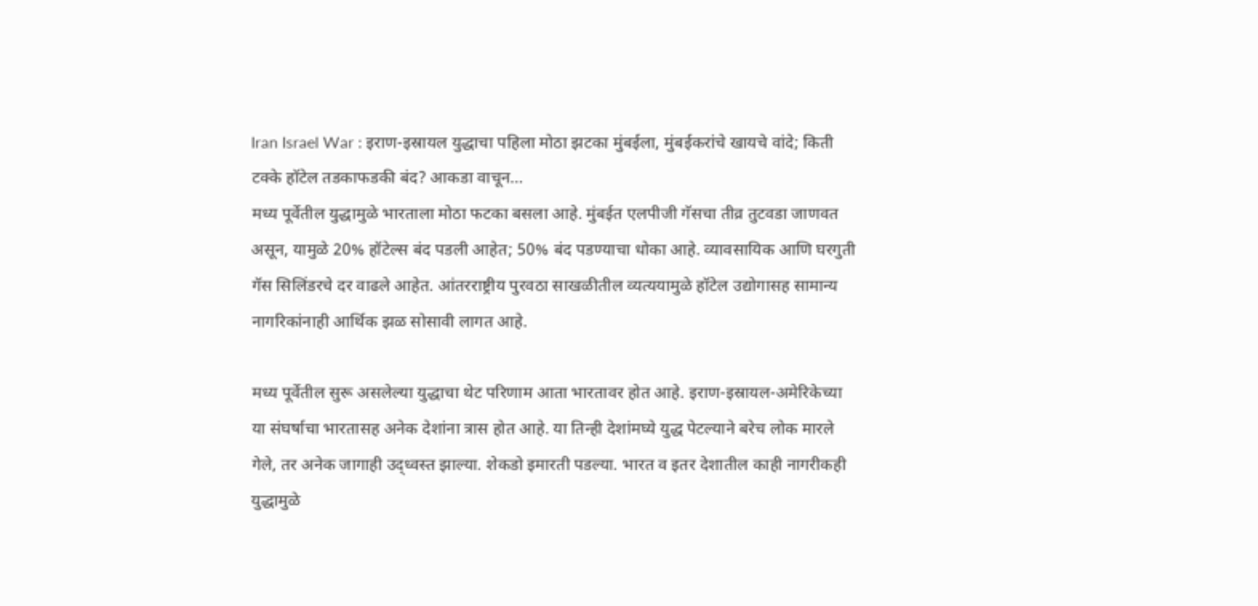Iran Israel War : इराण-इस्रायल युद्धाचा पहिला मोठा झटका मुंबईला, मुंबईकरांचे खायचे वांदे; किती टक्के हॉटेल तडकाफडकी बंद? आकडा वाचून…
मध्य पूर्वेतील युद्धामुळे भारताला मोठा फटका बसला आहे. मुंबईत एलपीजी गॅसचा तीव्र तुटवडा जाणवत असून, यामुळे 20% हॉटेल्स बंद पडली आहेत; 50% बंद पडण्याचा धोका आहे. व्यावसायिक आणि घरगुती गॅस सिलिंडरचे दर वाढले आहेत. आंतरराष्ट्रीय पुरवठा साखळीतील व्यत्ययामुळे हॉटेल उद्योगासह सामान्य नागरिकांनाही आर्थिक झळ सोसावी लागत आहे.

मध्य पूर्वेतील सुरू असलेल्या युद्धाचा थेट परिणाम आता भारतावर होत आहे. इराण-इस्रायल-अमेरिकेच्या या संघर्षाचा भारतासह अनेक देशांना त्रास होत आहे. या तिन्ही देशांमघ्ये युद्ध पेटल्याने बरेच लोक मारले गेले, तर अनेक जागाही उद्ध्वस्त झाल्या. शेकडो इमारती पडल्या. भारत व इतर देशातील काही नागरीकही युद्धामुळे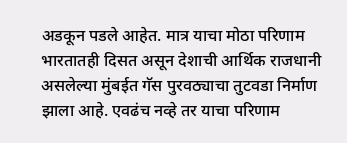अडकून पडले आहेत. मात्र याचा मोठा परिणाम भारतातही दिसत असून देशाची आर्थिक राजधानी असलेल्या मुंबईत गॅस पुरवठ्याचा तुटवडा निर्माण झाला आहे. एवढंच नव्हे तर याचा परिणाम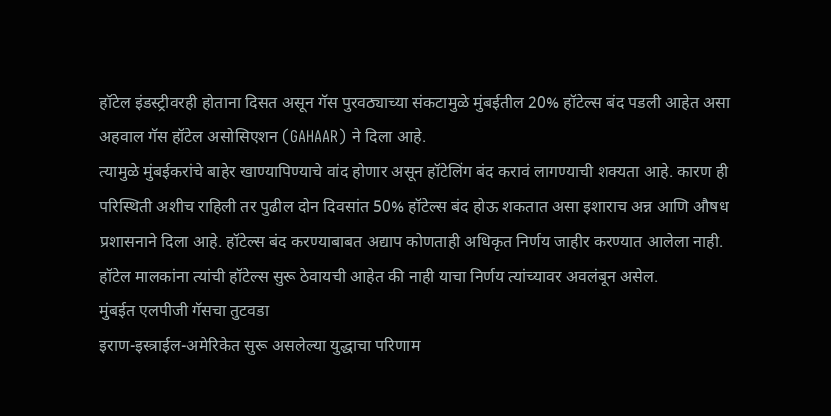हॉटेल इंडस्ट्रीवरही होताना दिसत असून गॅस पुरवठ्याच्या संकटामुळे मुंबईतील 20% हॉटेल्स बंद पडली आहेत असा अहवाल गॅस हॉटेल असोसिएशन (GAHAAR) ने दिला आहे.
त्यामुळे मुंबईकरांचे बाहेर खाण्यापिण्याचे वांद होणार असून हॉटेलिंग बंद करावं लागण्याची शक्यता आहे. कारण ही परिस्थिती अशीच राहिली तर पुढील दोन दिवसांत 50% हॉटेल्स बंद होऊ शकतात असा इशाराच अन्न आणि औषध प्रशासनाने दिला आहे. हॉटेल्स बंद करण्याबाबत अद्याप कोणताही अधिकृत निर्णय जाहीर करण्यात आलेला नाही. हॉटेल मालकांना त्यांची हॉटेल्स सुरू ठेवायची आहेत की नाही याचा निर्णय त्यांच्यावर अवलंबून असेल.
मुंबईत एलपीजी गॅसचा तुटवडा
इराण-इस्त्राईल-अमेरिकेत सुरू असलेल्या युद्धाचा परिणाम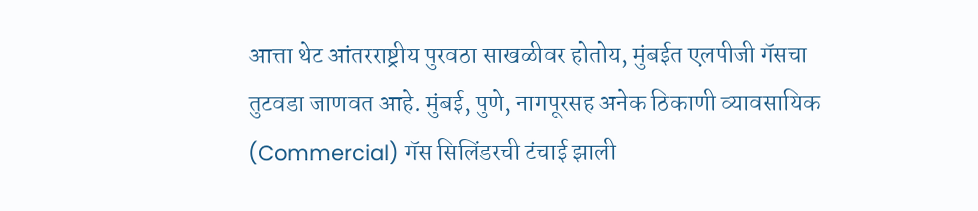आत्ता थेट आंतरराष्ट्रीय पुरवठा साखळीवर होतोय, मुंबईत एलपीजी गॅसचा तुटवडा जाणवत आहे. मुंबई, पुणे, नागपूरसह अनेक ठिकाणी व्यावसायिक (Commercial) गॅस सिलिंडरची टंचाई झाली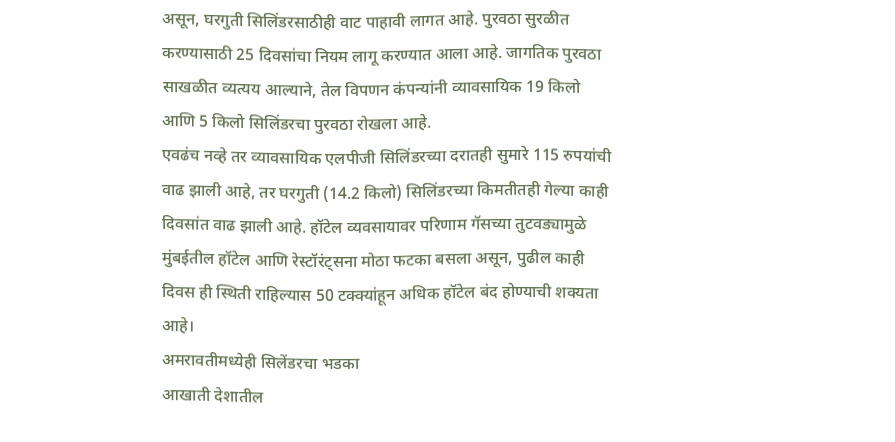असून, घरगुती सिलिंडरसाठीही वाट पाहावी लागत आहे. पुरवठा सुरळीत करण्यासाठी 25 दिवसांचा नियम लागू करण्यात आला आहे. जागतिक पुरवठा साखळीत व्यत्यय आल्याने, तेल विपणन कंपन्यांनी व्यावसायिक 19 किलो आणि 5 किलो सिलिंडरचा पुरवठा रोखला आहे.
एवढंच नव्हे तर व्यावसायिक एलपीजी सिलिंडरच्या दरातही सुमारे 115 रुपयांची वाढ झाली आहे, तर घरगुती (14.2 किलो) सिलिंडरच्या किमतीतही गेल्या काही दिवसांत वाढ झाली आहे. हॉटेल व्यवसायावर परिणाम गॅसच्या तुटवड्यामुळे मुंबईतील हॉटेल आणि रेस्टॉरंट्सना मोठा फटका बसला असून, पुढील काही दिवस ही स्थिती राहिल्यास 50 टक्क्यांहून अधिक हॉटेल बंद होण्याची शक्यता आहे।
अमरावतीमध्येही सिलेंडरचा भडका
आखाती देशातील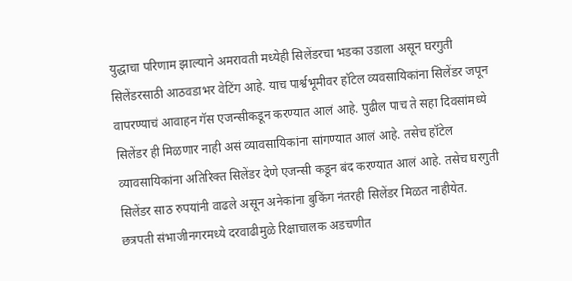युद्धाचा परिणाम झाल्याने अमरावती मध्येही सिलेंडरचा भडका उडाला असून घरगुती सिलेंडरसाठी आठवडाभर वेटिंग आहे. याच पार्श्वभूमीवर हॉटेल व्यवसायिकांना सिलेंडर जपून वापरण्याचं आवाहन गॅस एजन्सीकडून करण्यात आलं आहे. पुढील पाच ते सहा दिवसांमध्ये सिलेंडर ही मिळणार नाही असं व्यावसायिकांना सांगण्यात आलं आहे. तसेच हॉटेल व्यावसायिकांना अतिरिक्त सिलेंडर देणे एजन्सी कडून बंद करण्यात आलं आहे. तसेच घरगुती सिलेंडर साठ रुपयांनी वाढले असून अनेकांना बुकिंग नंतरही सिलेंडर मिळत नाहीयेत.
छत्रपती संभाजीनगरमध्ये दरवाढीमुळे रिक्षाचालक अडचणीत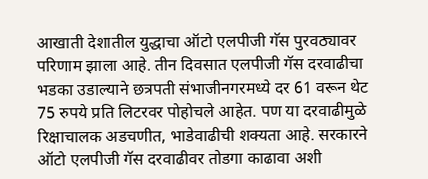आखाती देशातील युद्धाचा ऑटो एलपीजी गॅस पुरवठ्यावर परिणाम झाला आहे. तीन दिवसात एलपीजी गॅस दरवाढीचा भडका उडाल्याने छत्रपती संभाजीनगरमध्ये दर 61 वरून थेट 75 रुपये प्रति लिटरवर पोहोचले आहेत. पण या दरवाढीमुळे रिक्षाचालक अडचणीत, भाडेवाढीची शक्यता आहे. सरकारने ऑटो एलपीजी गॅस दरवाढीवर तोडगा काढावा अशी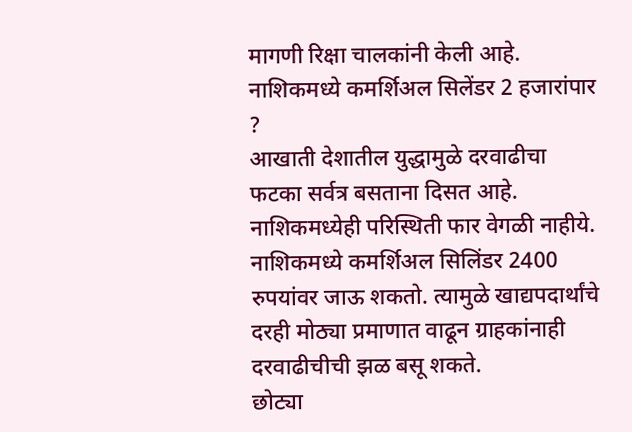मागणी रिक्षा चालकांनी केली आहे.
नाशिकमध्ये कमर्शिअल सिलेंडर 2 हजारांपार ?
आखाती देशातील युद्धामुळे दरवाढीचा फटका सर्वत्र बसताना दिसत आहे. नाशिकमध्येही परिस्थिती फार वेगळी नाहीये. नाशिकमध्ये कमर्शिअल सिलिंडर 2400 रुपयांवर जाऊ शकतो. त्यामुळे खाद्यपदार्थांचे दरही मोठ्या प्रमाणात वाढून ग्राहकांनाही दरवाढीचीची झळ बसू शकते.
छोट्या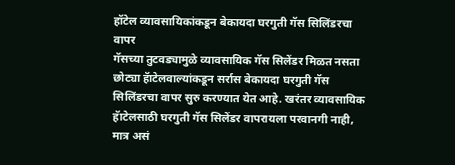हॉटेल व्यावसायिकांकडून बेकायदा घरगुती गॅस सिलिंडरचा वापर
गॅसच्या तुटवड्यामुळे व्यावसायिक गॅस सिलेंडर मिळत नसता छोट्या हॅाटेलवाल्यांकडून सर्रास बेकायदा घरगुती गॅस सिलिंडरचा वापर सुरु करण्यात येत आहे. खरंतर व्यावसायिक हॅाटेलसाठी घरगुती गॅस सिलेंडर वापरायला परवानगी नाही, मात्र असं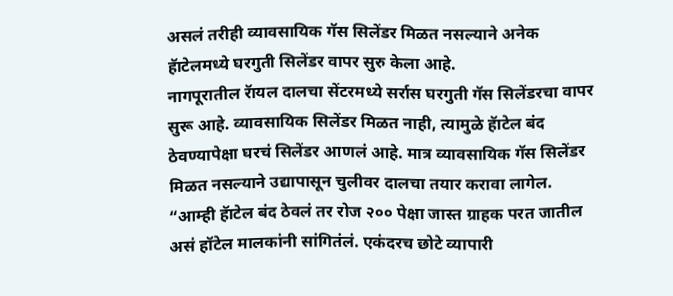असलं तरीही व्यावसायिक गॅस सिलेंडर मिळत नसल्याने अनेक हॅाटेलमध्ये घरगुती सिलेंडर वापर सुरु केला आहे.
नागपूरातील रॅायल दालचा सेंटरमध्ये सर्रास घरगुती गॅस सिलेंडरचा वापर सुरू आहे. व्यावसायिक सिलेंडर मिळत नाही, त्यामुळे हॅाटेल बंद ठेवण्यापेक्षा घरचं सिलेंडर आणलं आहे. मात्र व्यावसायिक गॅस सिलेंडर मिळत नसल्याने उद्यापासून चुलीवर दालचा तयार करावा लागेल. “आम्ही हॅाटेल बंद ठेवलं तर रोज २०० पेक्षा जास्त ग्राहक परत जातील असं हॉटेल मालकांनी सांगितंलं. एकंदरच छोटे व्यापारी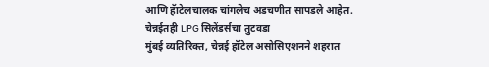आणि हॅाटेलचालक चांगलेच अडचणीत सापडले आहेत.
चेन्नईतही LPG सिलेंडर्सचा तुटवडा
मुंबई व्यतिरिक्त, चेन्नई हॉटेल असोसिएशनने शहरात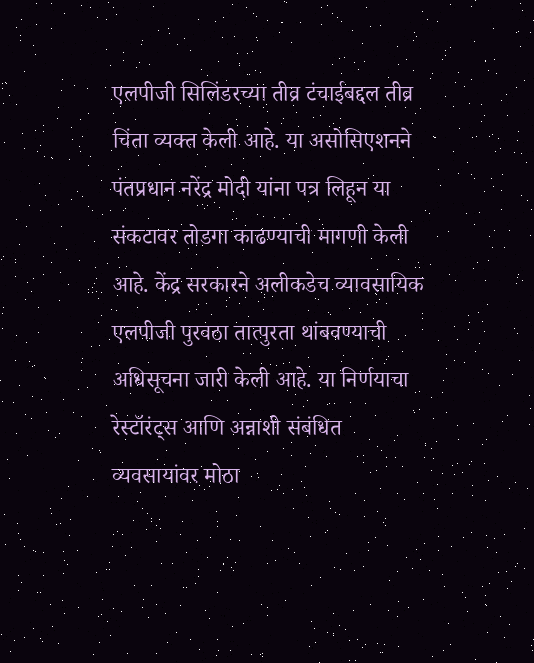एलपीजी सिलिंडरच्या तीव्र टंचाईबद्दल तीव्र चिंता व्यक्त केली आहे. या असोसिएशनने पंतप्रधान नरेंद्र मोदी यांना पत्र लिहून या संकटावर तोडगा काढण्याची मागणी केली आहे. केंद्र सरकारने अलीकडेच व्यावसायिक एलपीजी पुरवठा तात्पुरता थांबवण्याची अधिसूचना जारी केली आहे. या निर्णयाचा रेस्टॉरंट्स आणि अन्नाशी संबंधित व्यवसायांवर मोठा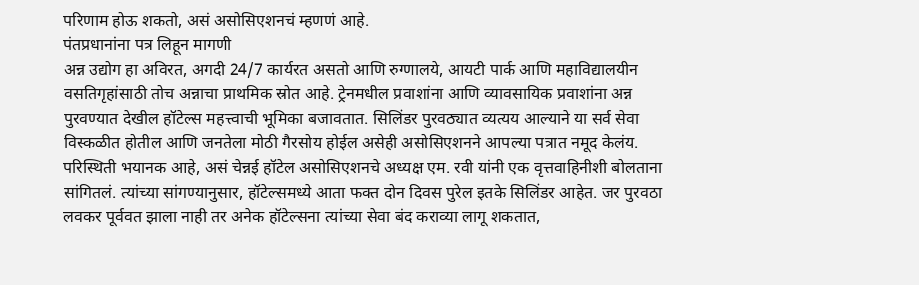परिणाम होऊ शकतो, असं असोसिएशनचं म्हणणं आहे.
पंतप्रधानांना पत्र लिहून मागणी
अन्न उद्योग हा अविरत, अगदी 24/7 कार्यरत असतो आणि रुग्णालये, आयटी पार्क आणि महाविद्यालयीन वसतिगृहांसाठी तोच अन्नाचा प्राथमिक स्रोत आहे. ट्रेनमधील प्रवाशांना आणि व्यावसायिक प्रवाशांना अन्न पुरवण्यात देखील हॉटेल्स महत्त्वाची भूमिका बजावतात. सिलिंडर पुरवठ्यात व्यत्यय आल्याने या सर्व सेवा विस्कळीत होतील आणि जनतेला मोठी गैरसोय होईल असेही असोसिएशनने आपल्या पत्रात नमूद केलंय.
परिस्थिती भयानक आहे, असं चेन्नई हॉटेल असोसिएशनचे अध्यक्ष एम. रवी यांनी एक वृत्तवाहिनीशी बोलताना सांगितलं. त्यांच्या सांगण्यानुसार, हॉटेल्समध्ये आता फक्त दोन दिवस पुरेल इतके सिलिंडर आहेत. जर पुरवठा लवकर पूर्ववत झाला नाही तर अनेक हॉटेल्सना त्यांच्या सेवा बंद कराव्या लागू शकतात,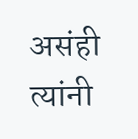असंही त्यांनी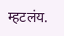म्हटलंय.